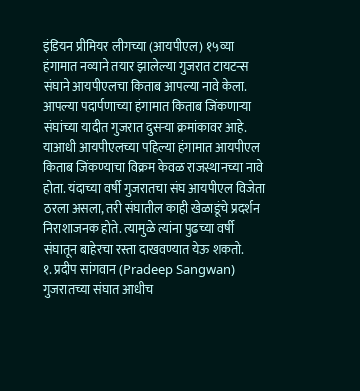इंडियन प्रीमियर लीगच्या (आयपीएल) १५व्या हंगामात नव्याने तयार झालेल्या गुजरात टायटन्स संघाने आयपीएलचा किताब आपल्या नावे केला. आपल्या पदार्पणाच्या हंगामात किताब जिंकणाऱ्या संघांच्या यादीत गुजरात दुसऱ्या क्रमांकावर आहे. याआधी आयपीएलच्या पहिल्या हंगामात आयपीएल किताब जिंकण्याचा विक्रम केवळ राजस्थानच्या नावे होता. यंदाच्या वर्षी गुजरातचा संघ आयपीएल विजेता ठरला असला, तरी संघातील काही खेळाडूंचे प्रदर्शन निराशाजनक होते. त्यामुळे त्यांना पुढच्या वर्षी संघातून बाहेरचा रस्ता दाखवण्यात येऊ शकतो.
१. प्रदीप सांगवान (Pradeep Sangwan)
गुजरातच्या संघात आधीच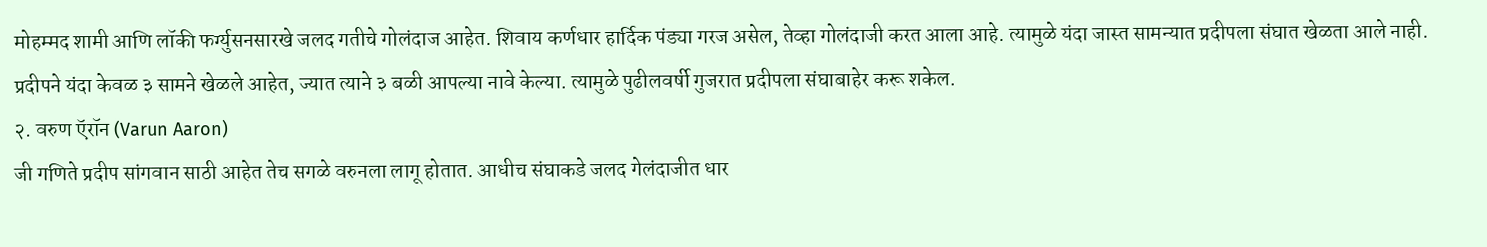मोहम्मद शामी आणि लॉकी फर्ग्युसनसारखे जलद गतीचे गोलंदाज आहेत. शिवाय कर्णधार हार्दिक पंड्या गरज असेल, तेव्हा गोलंदाजी करत आला आहे. त्यामुळे यंदा जास्त सामन्यात प्रदीपला संघात खेळता आले नाही. प्रदीपने यंदा केवळ ३ सामने खेळले आहेत, ज्यात त्याने ३ बळी आपल्या नावे केल्या. त्यामुळे पुढीलवर्षी गुजरात प्रदीपला संघाबाहेर करू शकेल.
२. वरुण ऍरॉन (Varun Aaron)
जी गणिते प्रदीप सांगवान साठी आहेत तेच सगळे वरुनला लागू होतात. आधीच संघाकडे जलद गेलंदाजीत धार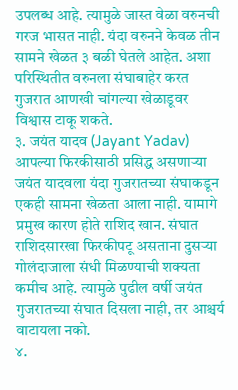उपलब्ध आहे. त्यामुळे जास्त वेळा वरुनची गरज भासत नाही. यंदा वरुनने केवळ तीन सामने खेळत ३ बळी घेतले आहेत. अशा परिस्थितीत वरुनला संघाबाहेर करत गुजरात आणखी चांगल्या खेळाडूवर विश्वास टाकू शकते.
३. जयंत यादव (Jayant Yadav)
आपल्या फिरकीसाठी प्रसिद्ध असणाऱ्या जयंत यादवला यंदा गुजरातच्या संघाकडून एकही सामना खेळता आला नाही. यामागे प्रमुख कारण होते राशिद खान. संघात राशिदसारखा फिरकीपटू असताना दुसऱ्या गोलंदाजाला संधी मिळण्याची शक्यता कमीच आहे. त्यामुळे पुढील वर्षी जयंत गुजरातच्या संघात दिसला नाही, तर आश्चर्य वाटायला नको.
४.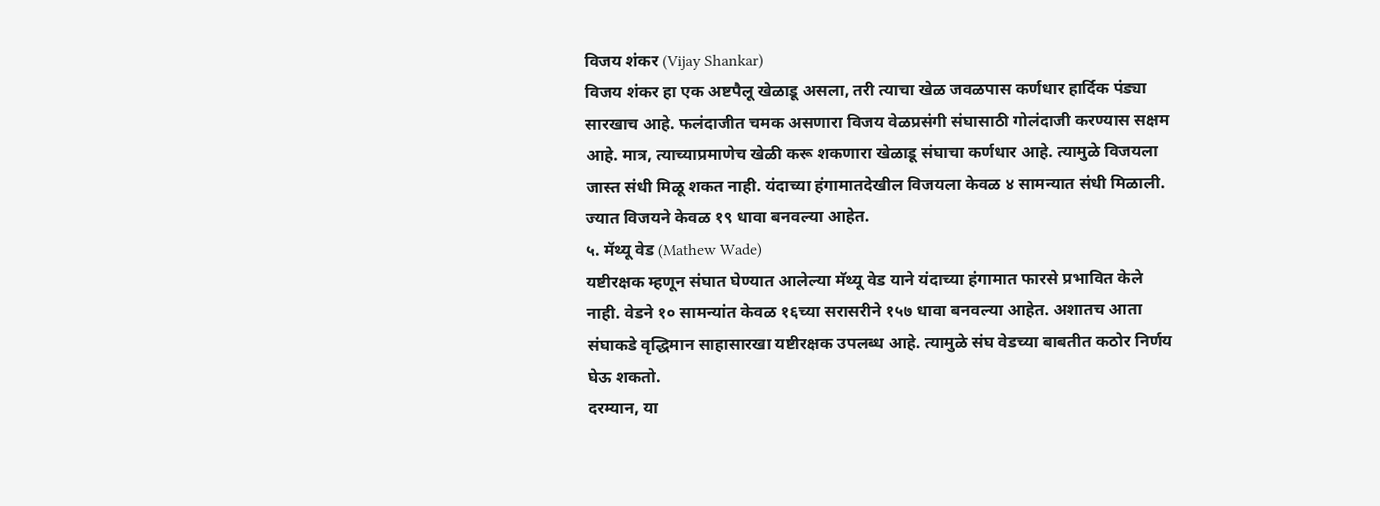विजय शंकर (Vijay Shankar)
विजय शंकर हा एक अष्टपैलू खेळाडू असला, तरी त्याचा खेळ जवळपास कर्णधार हार्दिक पंड्या सारखाच आहे. फलंदाजीत चमक असणारा विजय वेळप्रसंगी संघासाठी गोलंदाजी करण्यास सक्षम आहे. मात्र, त्याच्याप्रमाणेच खेळी करू शकणारा खेळाडू संघाचा कर्णधार आहे. त्यामुळे विजयला जास्त संधी मिळू शकत नाही. यंदाच्या हंगामातदेखील विजयला केवळ ४ सामन्यात संधी मिळाली. ज्यात विजयने केवळ १९ धावा बनवल्या आहेत.
५. मॅथ्यू वेड (Mathew Wade)
यष्टीरक्षक म्हणून संघात घेण्यात आलेल्या मॅथ्यू वेड याने यंदाच्या हंगामात फारसे प्रभावित केले नाही. वेडने १० सामन्यांत केवळ १६च्या सरासरीने १५७ धावा बनवल्या आहेत. अशातच आता संघाकडे वृद्धिमान साहासारखा यष्टीरक्षक उपलब्ध आहे. त्यामुळे संघ वेडच्या बाबतीत कठोर निर्णय घेऊ शकतो.
दरम्यान, या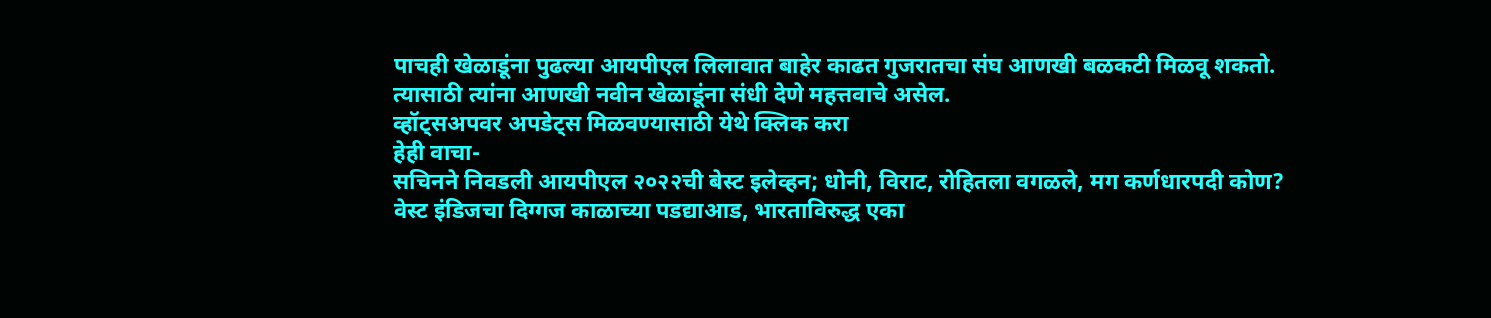पाचही खेळाडूंना पुढल्या आयपीएल लिलावात बाहेर काढत गुजरातचा संघ आणखी बळकटी मिळवू शकतो. त्यासाठी त्यांना आणखी नवीन खेळाडूंना संधी देणे महत्तवाचे असेल.
व्हॉट्सअपवर अपडेट्स मिळवण्यासाठी येथे क्लिक करा
हेही वाचा-
सचिनने निवडली आयपीएल २०२२ची बेस्ट इलेव्हन; धोनी, विराट, रोहितला वगळले, मग कर्णधारपदी कोण?
वेस्ट इंडिजचा दिग्गज काळाच्या पडद्याआड, भारताविरुद्ध एका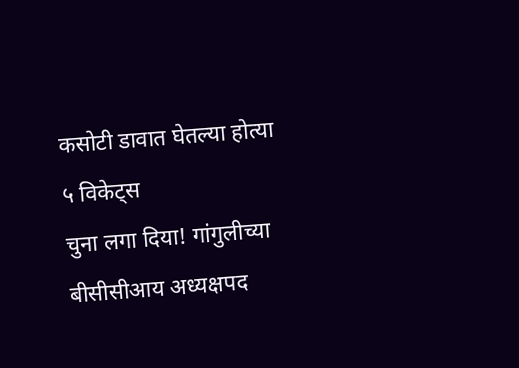कसोटी डावात घेतल्या होत्या ५ विकेट्स
चुना लगा दिया! गांगुलीच्या बीसीसीआय अध्यक्षपद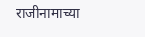राजीनामाच्या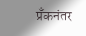प्रँकनंतर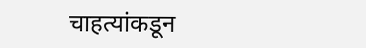चाहत्यांकडून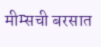मीम्सची बरसात